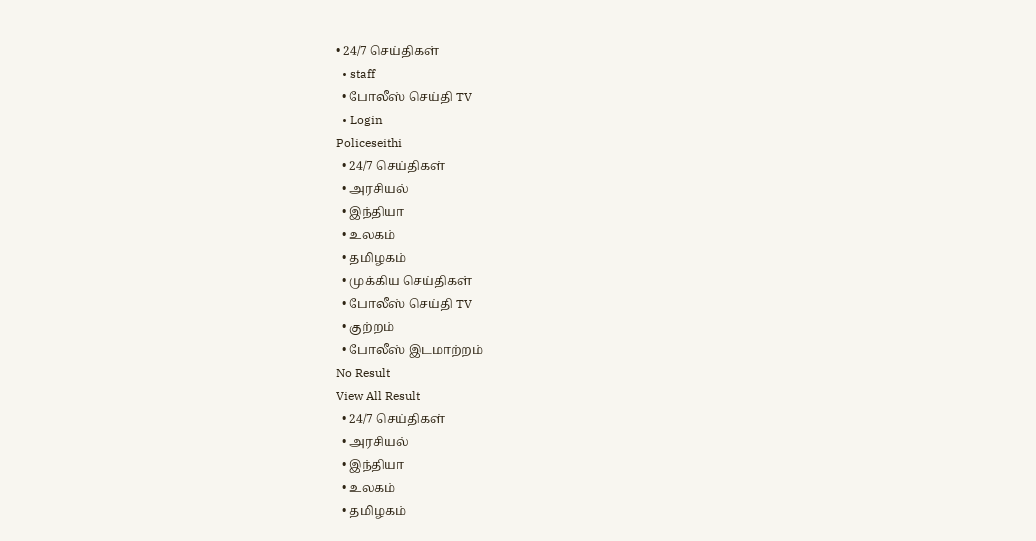• 24/7 செய்திகள்
  • staff
  • போலீஸ் செய்தி TV
  • Login
Policeseithi
  • 24/7 செய்திகள்
  • அரசியல்
  • இந்தியா
  • உலகம்
  • தமிழகம்
  • முக்கிய செய்திகள்
  • போலீஸ் செய்தி TV
  • குற்றம்
  • போலீஸ் இடமாற்றம்
No Result
View All Result
  • 24/7 செய்திகள்
  • அரசியல்
  • இந்தியா
  • உலகம்
  • தமிழகம்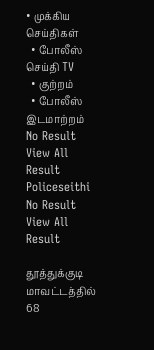• முக்கிய செய்திகள்
  • போலீஸ் செய்தி TV
  • குற்றம்
  • போலீஸ் இடமாற்றம்
No Result
View All Result
Policeseithi
No Result
View All Result

தூத்துக்குடி மாவட்டத்தில் 68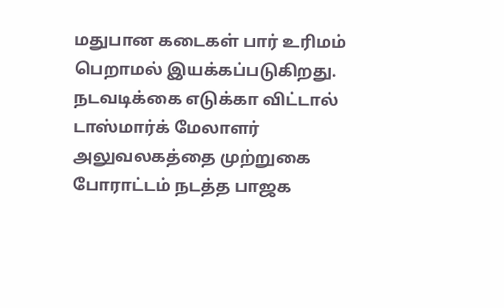மதுபான கடைகள் பார் உரிமம் பெறாமல் இயக்கப்படுகிறது. நடவடிக்கை எடுக்கா விட்டால் டாஸ்மார்க் மேலாளர் அலுவலகத்தை முற்றுகை போராட்டம் நடத்த பாஜக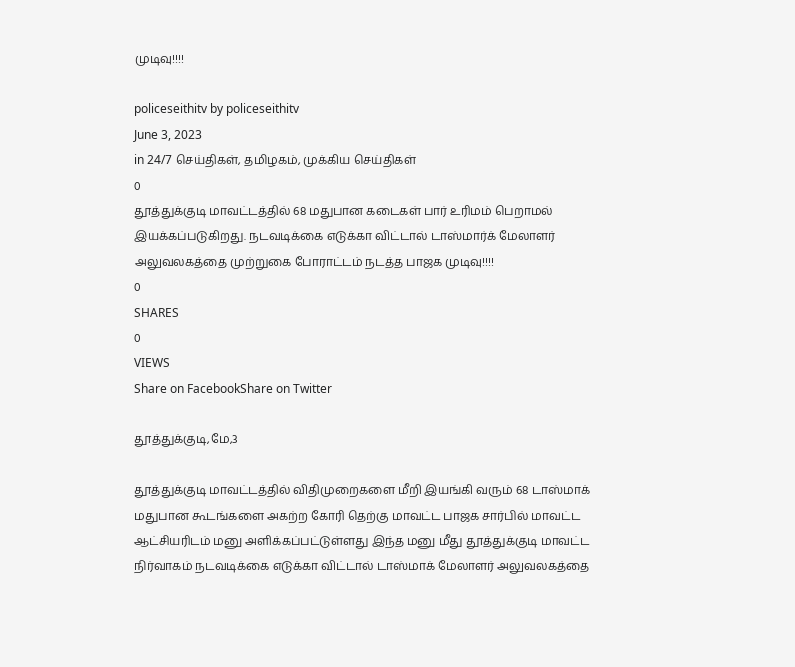முடிவு!!!!

policeseithitv by policeseithitv
June 3, 2023
in 24/7 செய்திகள், தமிழகம், முக்கிய செய்திகள்
0
தூத்துக்குடி மாவட்டத்தில் 68 மதுபான கடைகள் பார் உரிமம் பெறாமல் இயக்கப்படுகிறது. நடவடிக்கை எடுக்கா விட்டால் டாஸ்மார்க் மேலாளர் அலுவலகத்தை முற்றுகை போராட்டம் நடத்த பாஜக முடிவு!!!!
0
SHARES
0
VIEWS
Share on FacebookShare on Twitter

தூத்துக்குடி,மே,3

தூத்துக்குடி மாவட்டத்தில் விதிமுறைகளை மீறி இயங்கி வரும் 68 டாஸ்மாக் மதுபான கூடங்களை அகற்ற கோரி தெற்கு மாவட்ட பாஜக சார்பில் மாவட்ட ஆட்சியரிடம் மனு அளிக்கப்பட்டுள்ளது இந்த மனு மீது தூத்துக்குடி மாவட்ட நிர்வாகம் நடவடிக்கை எடுக்கா விட்டால் டாஸ்மாக் மேலாளர் அலுவலகத்தை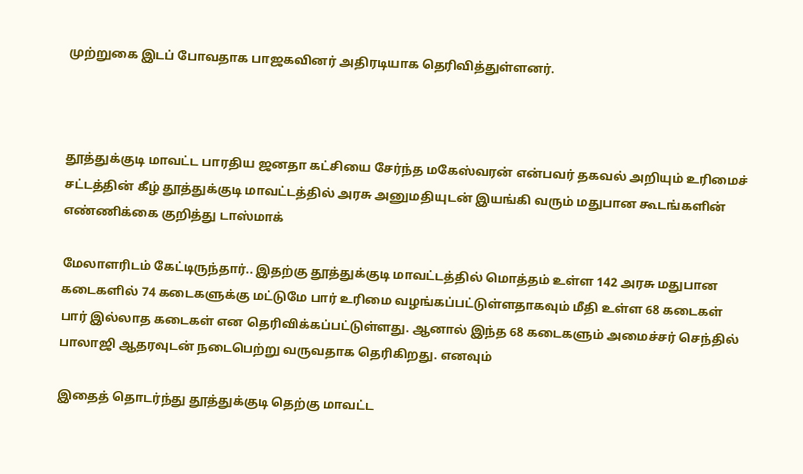முற்றுகை இடப் போவதாக பாஜகவினர் அதிரடியாக தெரிவித்துள்ளனர்.



தூத்துக்குடி மாவட்ட பாரதிய ஜனதா கட்சியை சேர்ந்த மகேஸ்வரன் என்பவர் தகவல் அறியும் உரிமைச் சட்டத்தின் கீழ் தூத்துக்குடி மாவட்டத்தில் அரசு அனுமதியுடன் இயங்கி வரும் மதுபான கூடங்களின் எண்ணிக்கை குறித்து டாஸ்மாக்

மேலாளரிடம் கேட்டிருந்தார்.. இதற்கு தூத்துக்குடி மாவட்டத்தில் மொத்தம் உள்ள 142 அரசு மதுபான கடைகளில் 74 கடைகளுக்கு மட்டுமே பார் உரிமை வழங்கப்பட்டுள்ளதாகவும் மீதி உள்ள 68 கடைகள் பார் இல்லாத கடைகள் என தெரிவிக்கப்பட்டுள்ளது. ஆனால் இந்த 68 கடைகளும் அமைச்சர் செந்தில் பாலாஜி ஆதரவுடன் நடைபெற்று வருவதாக தெரிகிறது. எனவும்

இதைத் தொடர்ந்து தூத்துக்குடி தெற்கு மாவட்ட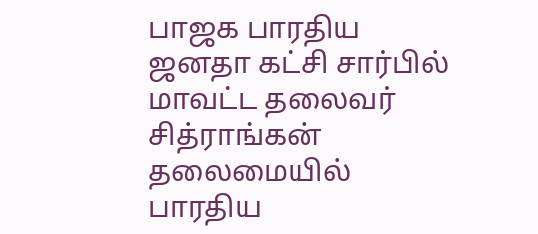பாஜக பாரதிய ஜனதா கட்சி சார்பில் மாவட்ட தலைவர் சித்ராங்கன் தலைமையில் பாரதிய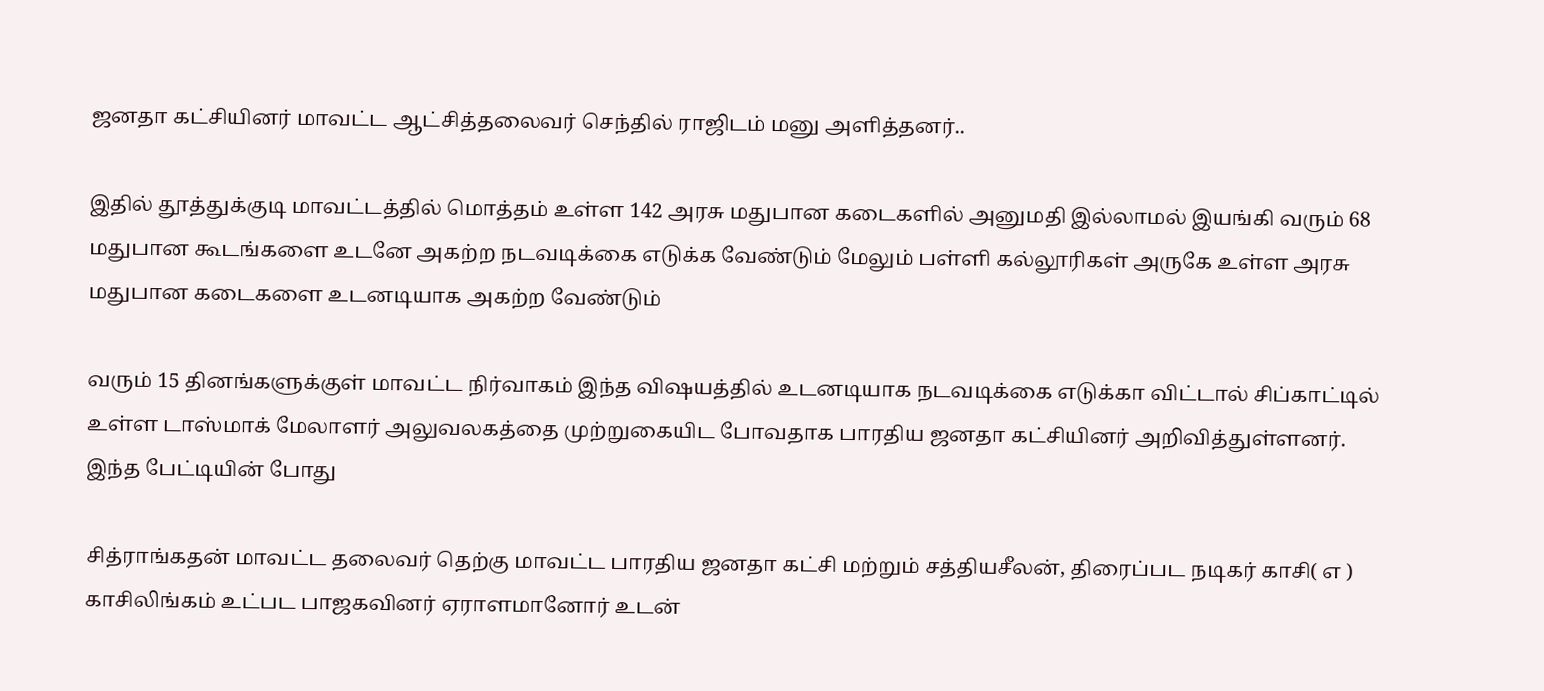ஜனதா கட்சியினர் மாவட்ட ஆட்சித்தலைவர் செந்தில் ராஜிடம் மனு அளித்தனர்..

இதில் தூத்துக்குடி மாவட்டத்தில் மொத்தம் உள்ள 142 அரசு மதுபான கடைகளில் அனுமதி இல்லாமல் இயங்கி வரும் 68 மதுபான கூடங்களை உடனே அகற்ற நடவடிக்கை எடுக்க வேண்டும் மேலும் பள்ளி கல்லூரிகள் அருகே உள்ள அரசு மதுபான கடைகளை உடனடியாக அகற்ற வேண்டும்

வரும் 15 தினங்களுக்குள் மாவட்ட நிர்வாகம் இந்த விஷயத்தில் உடனடியாக நடவடிக்கை எடுக்கா விட்டால் சிப்காட்டில் உள்ள டாஸ்மாக் மேலாளர் அலுவலகத்தை முற்றுகையிட போவதாக பாரதிய ஜனதா கட்சியினர் அறிவித்துள்ளனர். இந்த பேட்டியின் போது

சித்ராங்கதன் மாவட்ட தலைவர் தெற்கு மாவட்ட பாரதிய ஜனதா கட்சி மற்றும் சத்தியசீலன், திரைப்பட நடிகர் காசி( எ ) காசிலிங்கம் உட்பட பாஜகவினர் ஏராளமானோர் உடன்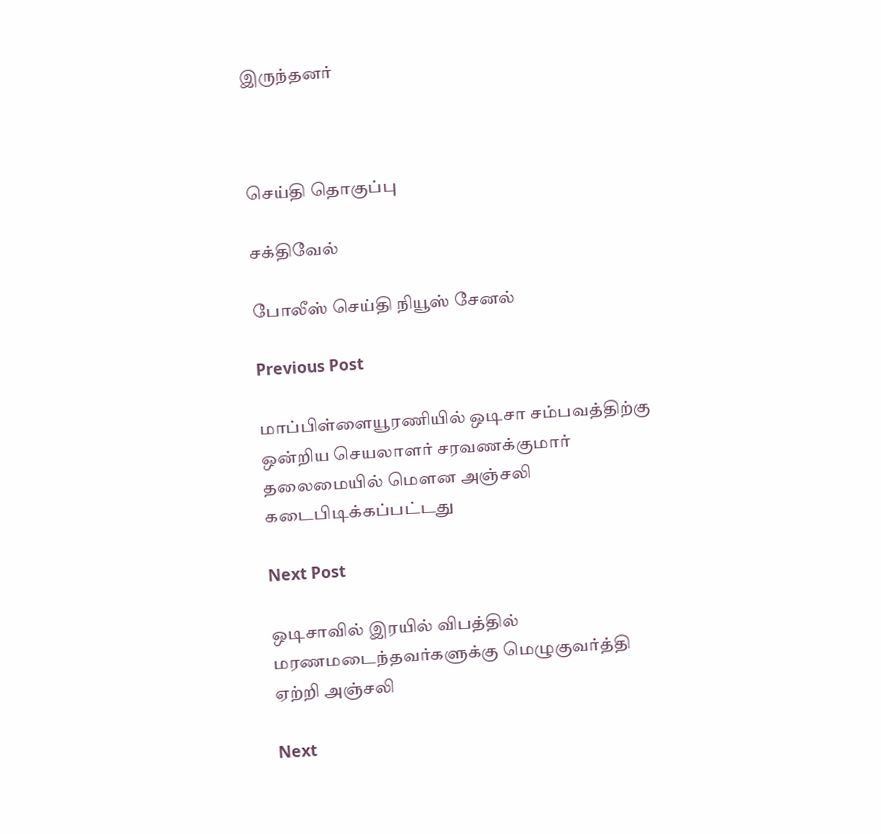இருந்தனர்



செய்தி தொகுப்பு

சக்திவேல்

போலீஸ் செய்தி நியூஸ் சேனல்

Previous Post

மாப்பிள்ளையூரணியில் ஒடிசா சம்பவத்திற்கு ஒன்றிய செயலாளர் சரவணக்குமார் தலைமையில் மௌன அஞ்சலி கடைபிடிக்கப்பட்டது

Next Post

ஒடிசாவில் இரயில் விபத்தில் மரணமடைந்தவர்களுக்கு மெழுகுவர்த்தி ஏற்றி அஞ்சலி

Next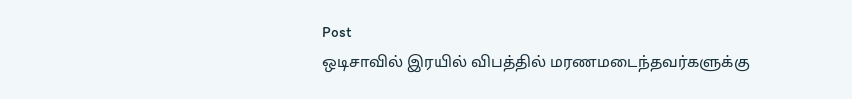Post
ஒடிசாவில் இரயில் விபத்தில் மரணமடைந்தவர்களுக்கு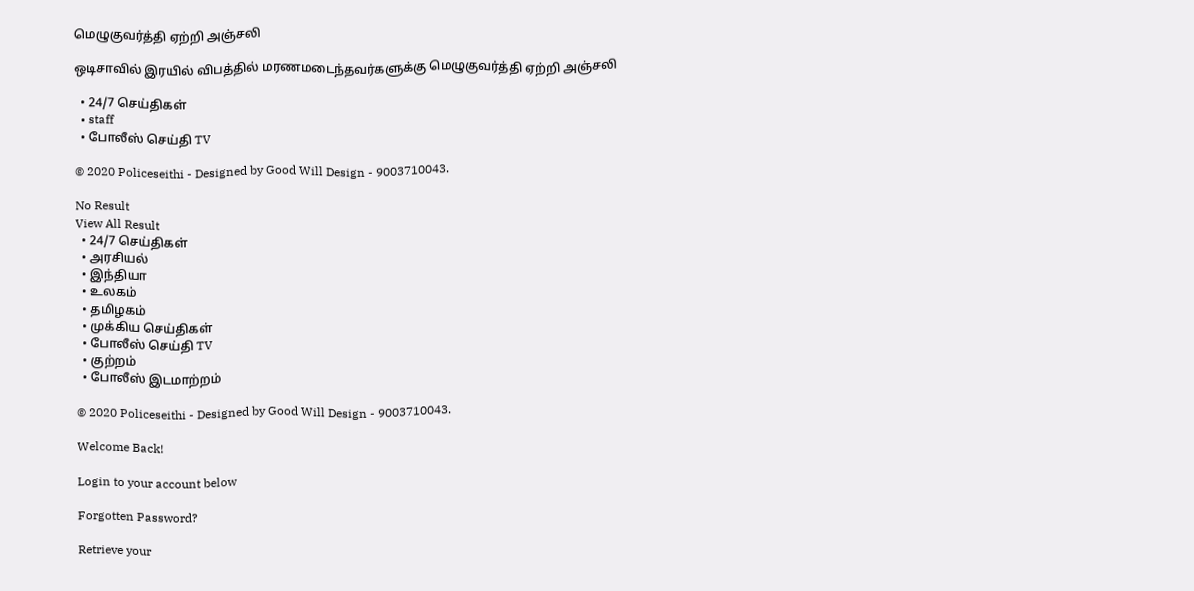மெழுகுவர்த்தி ஏற்றி அஞ்சலி

ஒடிசாவில் இரயில் விபத்தில் மரணமடைந்தவர்களுக்கு மெழுகுவர்த்தி ஏற்றி அஞ்சலி

  • 24/7 செய்திகள்
  • staff
  • போலீஸ் செய்தி TV

© 2020 Policeseithi - Designed by Good Will Design - 9003710043.

No Result
View All Result
  • 24/7 செய்திகள்
  • அரசியல்
  • இந்தியா
  • உலகம்
  • தமிழகம்
  • முக்கிய செய்திகள்
  • போலீஸ் செய்தி TV
  • குற்றம்
  • போலீஸ் இடமாற்றம்

© 2020 Policeseithi - Designed by Good Will Design - 9003710043.

Welcome Back!

Login to your account below

Forgotten Password?

Retrieve your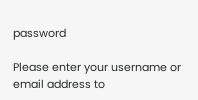password

Please enter your username or email address to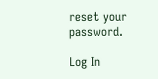reset your password.

Log In